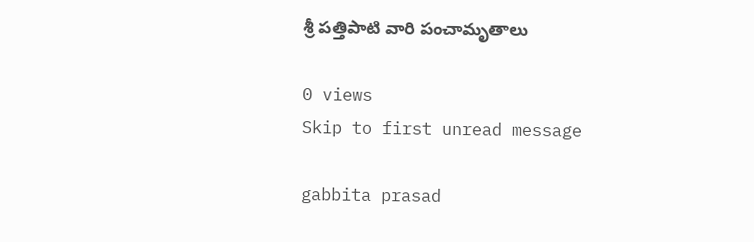శ్రీ పత్తిపాటి వారి పంచామృతాలు

0 views
Skip to first unread message

gabbita prasad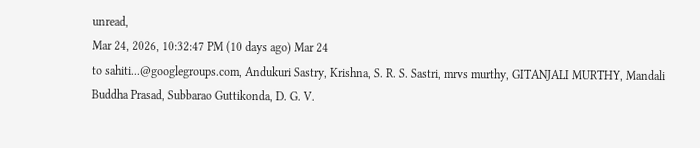unread,
Mar 24, 2026, 10:32:47 PM (10 days ago) Mar 24
to sahiti...@googlegroups.com, Andukuri Sastry, Krishna, S. R. S. Sastri, mrvs murthy, GITANJALI MURTHY, Mandali Buddha Prasad, Subbarao Guttikonda, D. G. V.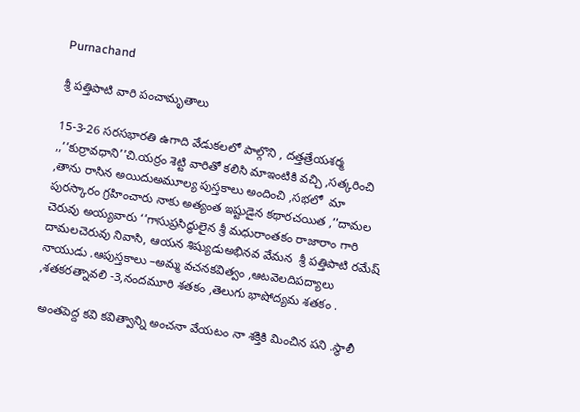Purnachand

శ్రీ పత్తిపాటి వారి పంచామృతాలు

15-3-26 సరసభారతి ఉగాది వేడుకలలో పాల్గొని , దత్తత్రేయశర్మ ,,’’కుర్రావధాని’’చి.యర్రం శెట్టి వారితో కలిసి మాఇంటికి వచ్చి ,సత్కరించి ,తాను రాసిన అయిదుఅమూల్య పుస్తకాలు అందించి ,సభలో  మా పురస్కారం గ్రహించారు నాకు అత్యంత ఇష్టుడైన కథారచయిత ,’’దామల చెరువు అయ్యవారు ‘’గాసుప్రసిద్ధులైన శ్రీ మధురాంతకం రాజారాం గారి దామలచెరువు నివాసి, ఆయన శిష్యుడుఅభినవ వేమన  శ్రీ పత్తిపాటి రమేష్ నాయుడు .ఆపుస్తకాలు –అమ్మ వచనకవిత్వం ,ఆటవెలదిపద్యాలు ,శతకరత్నావలి -3,నందమూరి శతకం ,తెలుగు భాషోద్యమ శతకం .

 అంతపెద్ద కవి కవిత్వాన్ని అంచనా వేయటం నా శక్తికి మించిన పని .స్థాలీ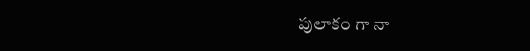పులాకం గా నా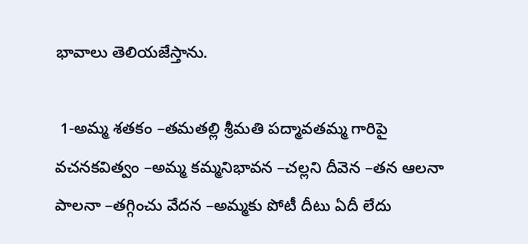భావాలు తెలియజేస్తాను.

 1-అమ్మ శతకం –తమతల్లి శ్రీమతి పద్మావతమ్మ గారిపై వచనకవిత్వం –అమ్మ కమ్మనిభావన –చల్లని దీవెన –తన ఆలనా పాలనా –తగ్గించు వేదన –అమ్మకు పోటీ దీటు ఏదీ లేదు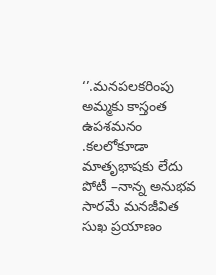‘’.మనపలకరింపు అమ్మకు కాస్తంత ఉపశమనం .కలలోకూడా మాతృభాషకు లేదు పోటీ –నాన్న అనుభవ సారమే మనజీవిత సుఖ ప్రయాణం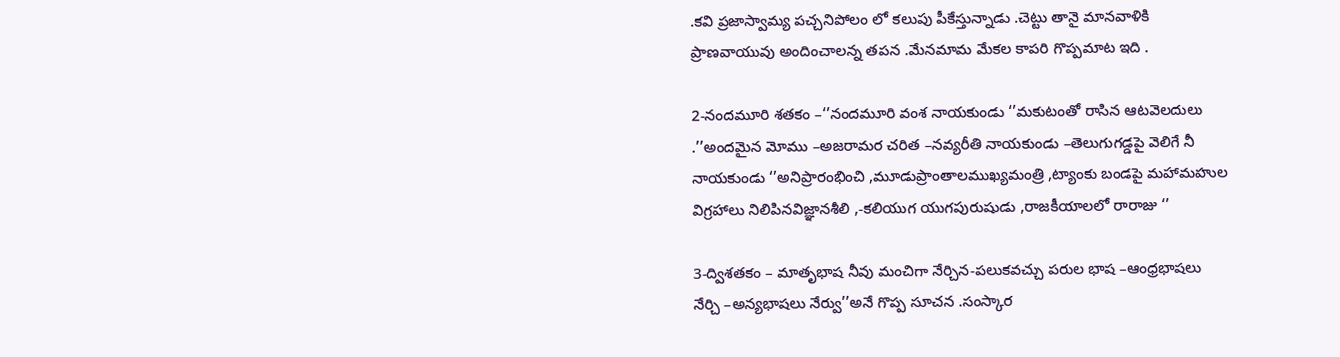.కవి ప్రజాస్వామ్య పచ్చనిపోలం లో కలుపు పీకేస్తున్నాడు .చెట్టు తానై మానవాళికి ప్రాణవాయువు అందించాలన్న తపన .మేనమామ మేకల కాపరి గొప్పమాట ఇది .

2-నందమూరి శతకం –‘’నందమూరి వంశ నాయకుండు ‘’మకుటంతో రాసిన ఆటవెలదులు .’’అందమైన మోము –అజరామర చరిత –నవ్యరీతి నాయకుండు –తెలుగుగడ్డపై వెలిగే నీ నాయకుండు ‘’అనిప్రారంభించి ,మూడుప్రాంతాలముఖ్యమంత్రి ,ట్యాంకు బండపై మహామహుల విగ్రహాలు నిలిపినవిజ్ఞానశీలి ,-కలియుగ యుగపురుషుడు ,రాజకీయాలలో రారాజు ‘’

3-ద్విశతకం – మాతృభాష నీవు మంచిగా నేర్చిన-పలుకవచ్చు పరుల భాష –ఆంధ్రభాషలు నేర్చి –అన్యభాషలు నేర్వు’’అనే గొప్ప సూచన .సంస్కార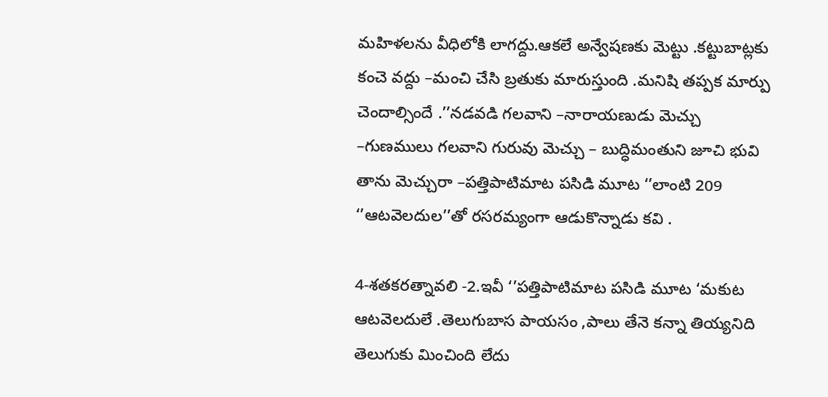మహిళలను వీధిలోకి లాగద్దు.ఆకలే అన్వేషణకు మెట్టు .కట్టుబాట్లకు కంచె వద్దు –మంచి చేసి బ్రతుకు మారుస్తుంది .మనిషి తప్పక మార్పు చెందాల్సిందే .’’నడవడి గలవాని –నారాయణుడు మెచ్చు –గుణములు గలవాని గురువు మెచ్చు – బుద్ధిమంతుని జూచి భువి తాను మెచ్చురా –పత్తిపాటిమాట పసిడి మూట ‘’లాంటి 209 ‘’ఆటవెలదుల’’తో రసరమ్యంగా ఆడుకొన్నాడు కవి .

4-శతకరత్నావలి -2.ఇవీ ‘’పత్తిపాటిమాట పసిడి మూట ‘మకుట ఆటవెలదులే .తెలుగుబాస పాయసం ,పాలు తేనె కన్నా తియ్యనిది తెలుగుకు మించింది లేదు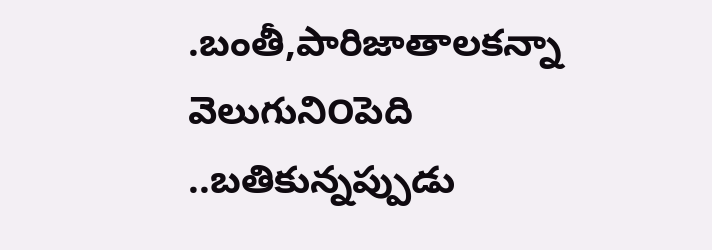.బంతీ,పారిజాతాలకన్నా వెలుగుని౦పెది  ..బతికున్నప్పుడు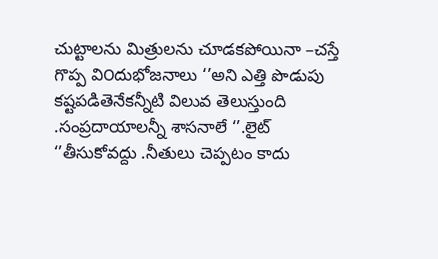చుట్టాలను మిత్రులను చూడకపోయినా –చస్తే గొప్ప వి౦దుభోజనాలు ‘’అని ఎత్తి పొడుపు కష్టపడితెనేకన్నీటి విలువ తెలుస్తుంది .సంప్రదాయాలన్నీ శాసనాలే ‘’.లైట్ ‘’తీసుకోవద్దు .నీతులు చెప్పటం కాదు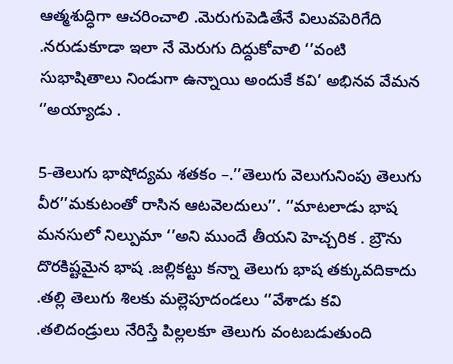ఆత్మశుద్ధిగా ఆచరించాలి .మెరుగుపెడితేనే విలువపెరిగేది .నరుడుకూడా ఇలా నే మెరుగు దిద్దుకోవాలి ‘’వంటి సుభాషితాలు నిండుగా ఉన్నాయి అందుకే కవి’ అభినవ వేమన ‘’అయ్యాడు .

5-తెలుగు భాషోద్యమ శతకం –.’’తెలుగు వెలుగునింపు తెలుగు వీర’’మకుటంతో రాసిన ఆటవెలదులు’’. ‘’మాటలాడు భాష మనసులో నిల్పుమా ‘’అని ముందే తీయని హెచ్చరిక . బ్రౌను దొరకిష్టమైన భాష .జల్లికట్టు కన్నా తెలుగు భాష తక్కువదికాదు .తల్లి తెలుగు శిలకు మల్లెపూదండలు ‘’వేశాడు కవి .తలిదండ్రులు నేరిస్తే పిల్లలకూ తెలుగు వంటబడుతుంది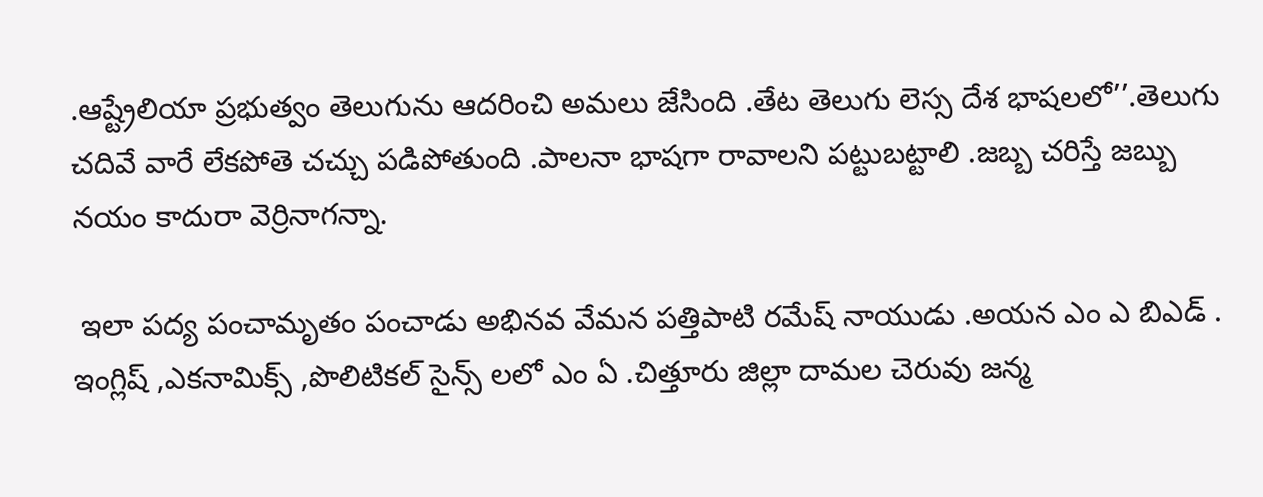.ఆష్ట్రేలియా ప్రభుత్వం తెలుగును ఆదరించి అమలు జేసింది .తేట తెలుగు లెస్స దేశ భాషలలో’’.తెలుగు చదివే వారే లేకపోతె చచ్చు పడిపోతుంది .పాలనా భాషగా రావాలని పట్టుబట్టాలి .జబ్బ చరిస్తే జబ్బు నయం కాదురా వెర్రినాగన్నా.

 ఇలా పద్య పంచామృతం పంచాడు అభినవ వేమన పత్తిపాటి రమేష్ నాయుడు .అయన ఎం ఎ బిఎడ్ . ఇంగ్లిష్ ,ఎకనామిక్స్ ,పొలిటికల్ సైన్స్ లలో ఎం ఏ .చిత్తూరు జిల్లా దామల చెరువు జన్మ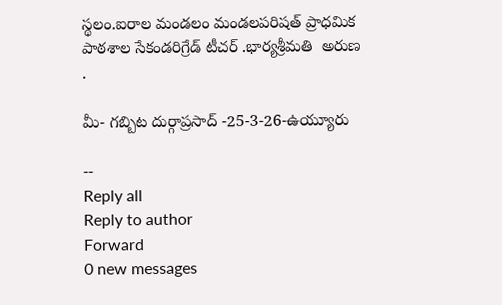స్థలం.ఐరాల మండలం మండలపరిషత్ ప్రాధమిక పాఠశాల సేకండరిగ్రేడ్ టీచర్ .భార్యశ్రీమతి  అరుణ .

మీ- గబ్బిట దుర్గాప్రసాద్ -25-3-26-ఉయ్యూరు

--
Reply all
Reply to author
Forward
0 new messages